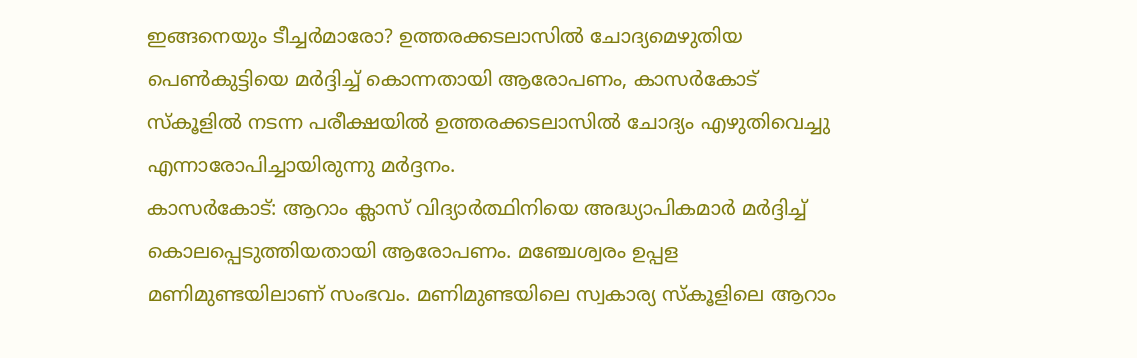ഇങ്ങനെയും ടീച്ചർമാരോ? ഉത്തരക്കടലാസിൽ ചോദ്യമെഴുതിയ പെൺകുട്ടിയെ മർദ്ദിച്ച് കൊന്നതായി ആരോപണം, കാസർകോട്
സ്കൂളിൽ നടന്ന പരീക്ഷയിൽ ഉത്തരക്കടലാസിൽ ചോദ്യം എഴുതിവെച്ചു എന്നാരോപിച്ചായിരുന്നു മർദ്ദനം.
കാസർകോട്: ആറാം ക്ലാസ് വിദ്യാർത്ഥിനിയെ അദ്ധ്യാപികമാർ മർദ്ദിച്ച് കൊലപ്പെടുത്തിയതായി ആരോപണം. മഞ്ചേശ്വരം ഉപ്പള മണിമുണ്ടയിലാണ് സംഭവം. മണിമുണ്ടയിലെ സ്വകാര്യ സ്കൂളിലെ ആറാം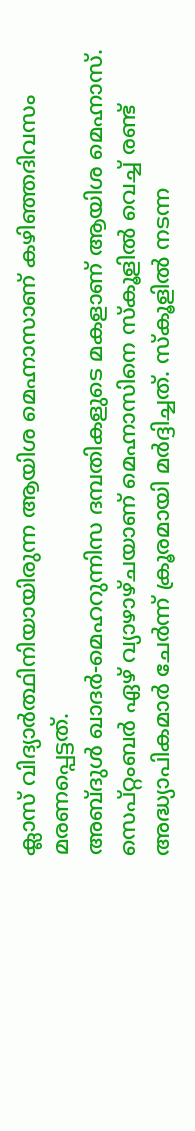ക്ലാസ് വിദ്യാർത്ഥിനിയായിരുന്ന ആയിശ മെഹ്നാസാണ് കഴിഞ്ഞദിവസം മരണപ്പെട്ടത്.
അബ്ദുൾ ഖാദർ-മെഹറുന്നിസ ദമ്പതികളുടെ മകളാണ് ആയിശ മെഹ്നാസ്. സെപ്റ്റംബർ ഏഴ് വ്യാഴാഴ്ചയാണ് മെഹ്നാസിനെ സ്കൂളിൽ വെച്ച് രണ്ട് അദ്ധ്യാപികമാർ ചേർന്ന് ക്രൂരമായി മർദ്ദിച്ചത്. സ്കൂളിൽ നടന്ന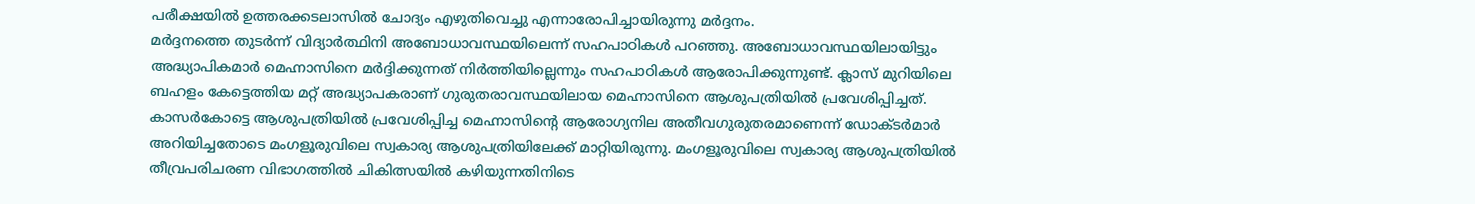പരീക്ഷയിൽ ഉത്തരക്കടലാസിൽ ചോദ്യം എഴുതിവെച്ചു എന്നാരോപിച്ചായിരുന്നു മർദ്ദനം.
മർദ്ദനത്തെ തുടർന്ന് വിദ്യാർത്ഥിനി അബോധാവസ്ഥയിലെന്ന് സഹപാഠികൾ പറഞ്ഞു. അബോധാവസ്ഥയിലായിട്ടും അദ്ധ്യാപികമാർ മെഹ്നാസിനെ മർദ്ദിക്കുന്നത് നിർത്തിയില്ലെന്നും സഹപാഠികൾ ആരോപിക്കുന്നുണ്ട്. ക്ലാസ് മുറിയിലെ ബഹളം കേട്ടെത്തിയ മറ്റ് അദ്ധ്യാപകരാണ് ഗുരുതരാവസ്ഥയിലായ മെഹ്നാസിനെ ആശുപത്രിയിൽ പ്രവേശിപ്പിച്ചത്.
കാസർകോട്ടെ ആശുപത്രിയിൽ പ്രവേശിപ്പിച്ച മെഹ്നാസിന്റെ ആരോഗ്യനില അതീവഗുരുതരമാണെന്ന് ഡോക്ടർമാർ അറിയിച്ചതോടെ മംഗളൂരുവിലെ സ്വകാര്യ ആശുപത്രിയിലേക്ക് മാറ്റിയിരുന്നു. മംഗളൂരുവിലെ സ്വകാര്യ ആശുപത്രിയിൽ തീവ്രപരിചരണ വിഭാഗത്തിൽ ചികിത്സയിൽ കഴിയുന്നതിനിടെ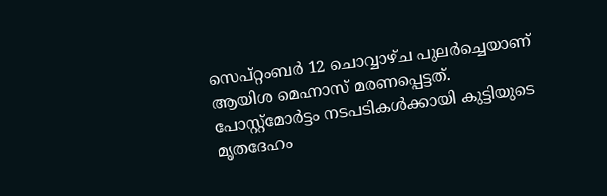സെപ്റ്റംബർ 12 ചൊവ്വാഴ്ച പുലർച്ചെയാണ് ആയിശ മെഹ്നാസ് മരണപ്പെട്ടത്. പോസ്റ്റ്മോർട്ടം നടപടികൾക്കായി കുട്ടിയുടെ മൃതദേഹം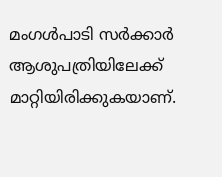മംഗൾപാടി സർക്കാർ ആശുപത്രിയിലേക്ക് മാറ്റിയിരിക്കുകയാണ്.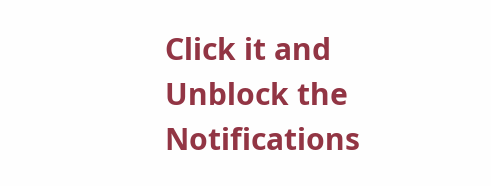Click it and Unblock the Notifications